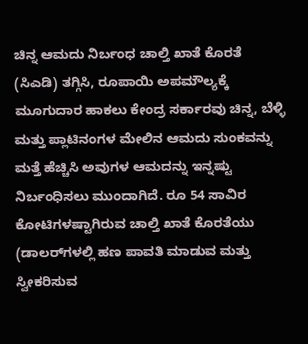ಚಿನ್ನ ಆಮದು ನಿರ್ಬಂಧ ಚಾಲ್ತಿ ಖಾತೆ ಕೊರತೆ (ಸಿಎಡಿ) ತಗ್ಗಿಸಿ, ರೂಪಾಯಿ ಅಪಮೌಲ್ಯಕ್ಕೆ ಮೂಗುದಾರ ಹಾಕಲು ಕೇಂದ್ರ ಸರ್ಕಾರವು ಚಿನ್ನ, ಬೆಳ್ಳಿ ಮತ್ತು ಪ್ಲಾಟಿನಂಗಳ ಮೇಲಿನ ಆಮದು ಸುಂಕವನ್ನು ಮತ್ತೆ ಹೆಚ್ಚಿಸಿ ಅವುಗಳ ಆಮದನ್ನು ಇನ್ನಷ್ಟು ನಿರ್ಬಂಧಿಸಲು ಮುಂದಾಗಿದೆ. ರೂ 54 ಸಾವಿರ ಕೋಟಿಗಳಷ್ಟಾಗಿರುವ ಚಾಲ್ತಿ ಖಾತೆ ಕೊರತೆಯು (ಡಾಲರ್‌ಗಳಲ್ಲಿ ಹಣ ಪಾವತಿ ಮಾಡುವ ಮತ್ತು ಸ್ವೀಕರಿಸುವ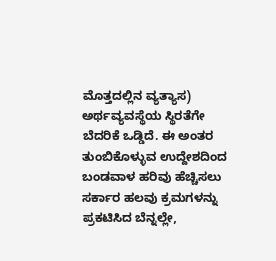ಮೊತ್ತದಲ್ಲಿನ ವ್ಯತ್ಯಾಸ) ಅರ್ಥವ್ಯವಸ್ಥೆಯ ಸ್ಥಿರತೆಗೇ ಬೆದರಿಕೆ ಒಡ್ಡಿದೆ. ಈ ಅಂತರ ತುಂಬಿಕೊಳ್ಳುವ ಉದ್ದೇಶದಿಂದ ಬಂಡವಾಳ ಹರಿವು ಹೆಚ್ಚಿಸಲು ಸರ್ಕಾರ ಹಲವು ಕ್ರಮಗಳನ್ನು ಪ್ರಕಟಿಸಿದ ಬೆನ್ನಲ್ಲೇ,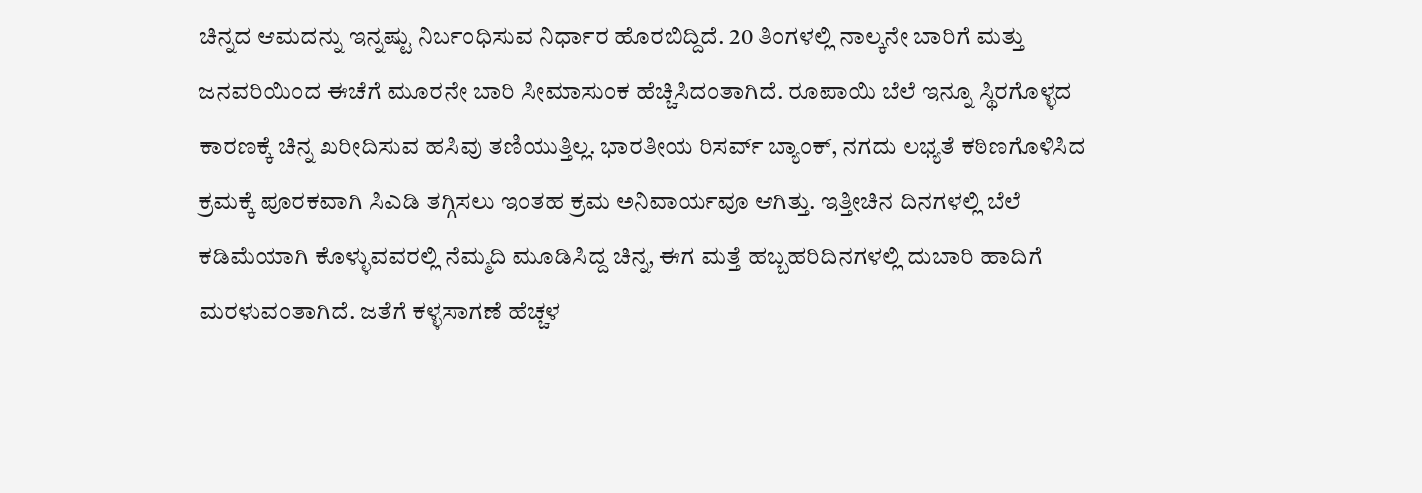ಚಿನ್ನದ ಆಮದನ್ನು ಇನ್ನಷ್ಟು ನಿರ್ಬಂಧಿಸುವ ನಿರ್ಧಾರ ಹೊರಬಿದ್ದಿದೆ. 20 ತಿಂಗಳಲ್ಲಿ ನಾಲ್ಕನೇ ಬಾರಿಗೆ ಮತ್ತು ಜನವರಿಯಿಂದ ಈಚೆಗೆ ಮೂರನೇ ಬಾರಿ ಸೀಮಾಸುಂಕ ಹೆಚ್ಚಿಸಿದಂತಾಗಿದೆ. ರೂಪಾಯಿ ಬೆಲೆ ಇನ್ನೂ ಸ್ಥಿರಗೊಳ್ಳದ ಕಾರಣಕ್ಕೆ ಚಿನ್ನ ಖರೀದಿಸುವ ಹಸಿವು ತಣಿಯುತ್ತಿಲ್ಲ. ಭಾರತೀಯ ರಿಸರ್ವ್ ಬ್ಯಾಂಕ್, ನಗದು ಲಭ್ಯತೆ ಕಠಿಣಗೊಳಿಸಿದ ಕ್ರಮಕ್ಕೆ ಪೂರಕವಾಗಿ ಸಿಎಡಿ ತಗ್ಗಿಸಲು ಇಂತಹ ಕ್ರಮ ಅನಿವಾರ್ಯವೂ ಆಗಿತ್ತು. ಇತ್ತೀಚಿನ ದಿನಗಳಲ್ಲಿ ಬೆಲೆ ಕಡಿಮೆಯಾಗಿ ಕೊಳ್ಳುವವರಲ್ಲಿ ನೆಮ್ಮದಿ ಮೂಡಿಸಿದ್ದ ಚಿನ್ನ, ಈಗ ಮತ್ತೆ ಹಬ್ಬಹರಿದಿನಗಳಲ್ಲಿ ದುಬಾರಿ ಹಾದಿಗೆ ಮರಳುವಂತಾಗಿದೆ. ಜತೆಗೆ ಕಳ್ಳಸಾಗಣೆ ಹೆಚ್ಚಳ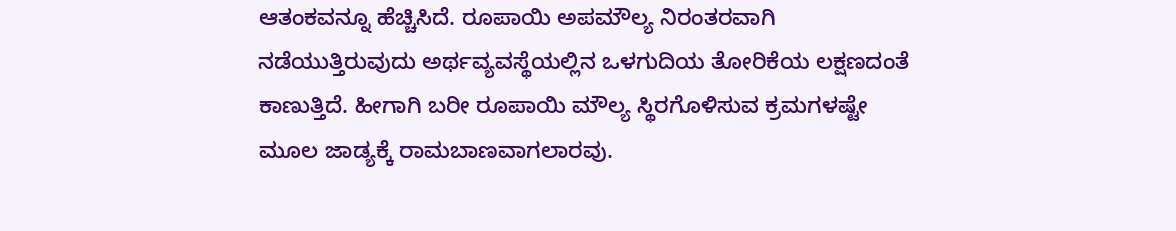ಆತಂಕವನ್ನೂ ಹೆಚ್ಚಿಸಿದೆ. ರೂಪಾಯಿ ಅಪಮೌಲ್ಯ ನಿರಂತರವಾಗಿ ನಡೆಯುತ್ತಿರುವುದು ಅರ್ಥವ್ಯವಸ್ಥೆಯಲ್ಲಿನ ಒಳಗುದಿಯ ತೋರಿಕೆಯ ಲಕ್ಷಣದಂತೆ ಕಾಣುತ್ತಿದೆ. ಹೀಗಾಗಿ ಬರೀ ರೂಪಾಯಿ ಮೌಲ್ಯ ಸ್ಥಿರಗೊಳಿಸುವ ಕ್ರಮಗಳಷ್ಟೇ ಮೂಲ ಜಾಡ್ಯಕ್ಕೆ ರಾಮಬಾಣವಾಗಲಾರವು.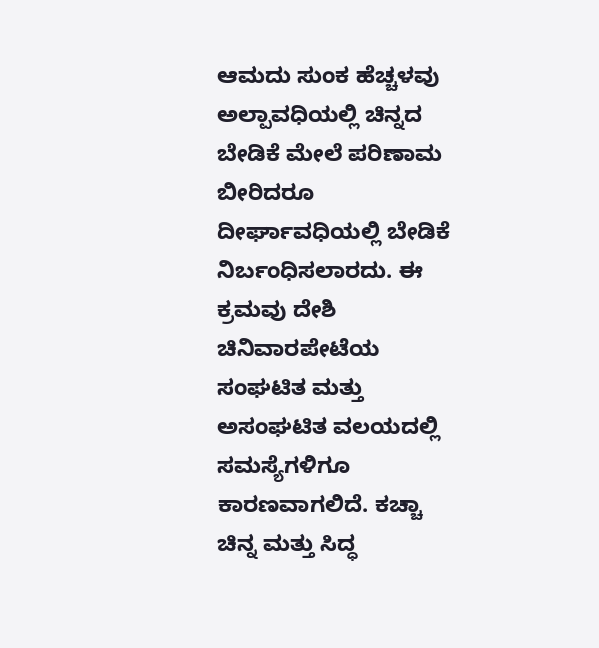ಆಮದು ಸುಂಕ ಹೆಚ್ಚಳವು ಅಲ್ಪಾವಧಿಯಲ್ಲಿ ಚಿನ್ನದ ಬೇಡಿಕೆ ಮೇಲೆ ಪರಿಣಾಮ ಬೀರಿದರೂ ದೀರ್ಘಾವಧಿಯಲ್ಲಿ ಬೇಡಿಕೆ ನಿರ್ಬಂಧಿಸಲಾರದು. ಈ ಕ್ರಮವು ದೇಶಿ ಚಿನಿವಾರಪೇಟೆಯ ಸಂಘಟಿತ ಮತ್ತು ಅಸಂಘಟಿತ ವಲಯದಲ್ಲಿ ಸಮಸ್ಯೆಗಳಿಗೂ ಕಾರಣವಾಗಲಿದೆ. ಕಚ್ಚಾ ಚಿನ್ನ ಮತ್ತು ಸಿದ್ಧ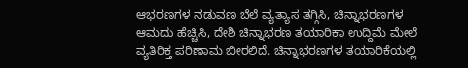ಆಭರಣಗಳ ನಡುವಣ ಬೆಲೆ ವ್ಯತ್ಯಾಸ ತಗ್ಗಿಸಿ, ಚಿನ್ನಾಭರಣಗಳ ಆಮದು ಹೆಚ್ಚಿಸಿ, ದೇಶಿ ಚಿನ್ನಾಭರಣ ತಯಾರಿಕಾ ಉದ್ದಿಮೆ ಮೇಲೆ ವ್ಯತಿರಿಕ್ತ ಪರಿಣಾಮ ಬೀರಲಿದೆ. ಚಿನ್ನಾಭರಣಗಳ ತಯಾರಿಕೆಯಲ್ಲಿ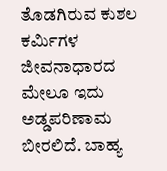ತೊಡಗಿರುವ ಕುಶಲ ಕರ್ಮಿಗಳ ಜೀವನಾಧಾರದ ಮೇಲೂ ಇದು ಅಡ್ಡಪರಿಣಾಮ ಬೀರಲಿದೆ. ಬಾಹ್ಯ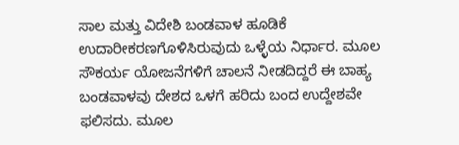ಸಾಲ ಮತ್ತು ವಿದೇಶಿ ಬಂಡವಾಳ ಹೂಡಿಕೆ ಉದಾರೀಕರಣಗೊಳಿಸಿರುವುದು ಒಳ್ಳೆಯ ನಿರ್ಧಾರ. ಮೂಲ ಸೌಕರ್ಯ ಯೋಜನೆಗಳಿಗೆ ಚಾಲನೆ ನೀಡದಿದ್ದರೆ ಈ ಬಾಹ್ಯ ಬಂಡವಾಳವು ದೇಶದ ಒಳಗೆ ಹರಿದು ಬಂದ ಉದ್ದೇಶವೇ ಫಲಿಸದು. ಮೂಲ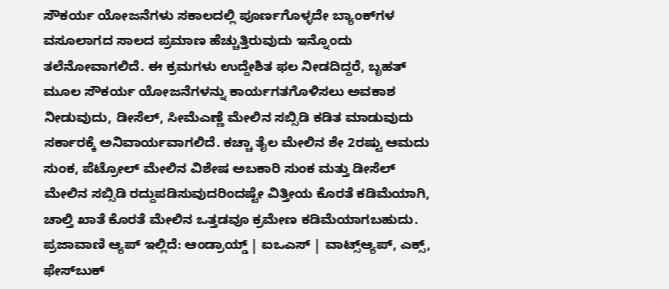ಸೌಕರ್ಯ ಯೋಜನೆಗಳು ಸಕಾಲದಲ್ಲಿ ಪೂರ್ಣಗೊಳ್ಳದೇ ಬ್ಯಾಂಕ್‌ಗಳ ವಸೂಲಾಗದ ಸಾಲದ ಪ್ರಮಾಣ ಹೆಚ್ಚುತ್ತಿರುವುದು ಇನ್ನೊಂದು ತಲೆನೋವಾಗಲಿದೆ. ಈ ಕ್ರಮಗಳು ಉದ್ದೇಶಿತ ಫಲ ನೀಡದಿದ್ದರೆ, ಬೃಹತ್ ಮೂಲ ಸೌಕರ್ಯ ಯೋಜನೆಗಳನ್ನು ಕಾರ್ಯಗತಗೊಳಿಸಲು ಅವಕಾಶ ನೀಡುವುದು, ಡೀಸೆಲ್, ಸೀಮೆಎಣ್ಣೆ ಮೇಲಿನ ಸಬ್ಸಿಡಿ ಕಡಿತ ಮಾಡುವುದು ಸರ್ಕಾರಕ್ಕೆ ಅನಿವಾರ್ಯವಾಗಲಿದೆ. ಕಚ್ಚಾ ತೈಲ ಮೇಲಿನ ಶೇ 2ರಷ್ಟು ಆಮದು ಸುಂಕ, ಪೆಟ್ರೋಲ್ ಮೇಲಿನ ವಿಶೇಷ ಅಬಕಾರಿ ಸುಂಕ ಮತ್ತು ಡೀಸೆಲ್ ಮೇಲಿನ ಸಬ್ಸಿಡಿ ರದ್ದುಪಡಿಸುವುದರಿಂದಷ್ಟೇ ವಿತ್ತೀಯ ಕೊರತೆ ಕಡಿಮೆಯಾಗಿ, ಚಾಲ್ತಿ ಖಾತೆ ಕೊರತೆ ಮೇಲಿನ ಒತ್ತಡವೂ ಕ್ರಮೇಣ ಕಡಿಮೆಯಾಗಬಹುದು. ಪ್ರಜಾವಾಣಿ ಆ್ಯಪ್ ಇಲ್ಲಿದೆ: ಆಂಡ್ರಾಯ್ಡ್ | ಐಒಎಸ್ | ವಾಟ್ಸ್ಆ್ಯಪ್, ಎಕ್ಸ್, ಫೇಸ್‌ಬುಕ್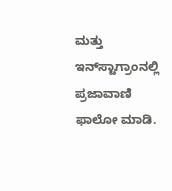ಮತ್ತು ಇನ್‌ಸ್ಟಾಗ್ರಾಂನಲ್ಲಿ ಪ್ರಜಾವಾಣಿ ಫಾಲೋ ಮಾಡಿ.